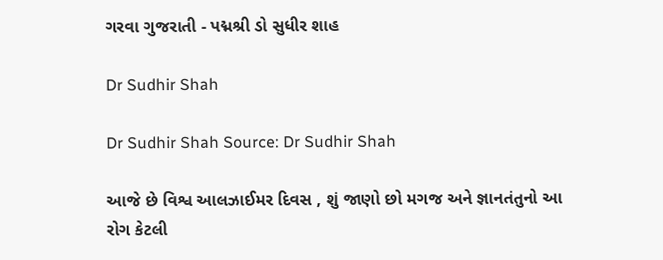ગરવા ગુજરાતી - પદ્મશ્રી ડો સુધીર શાહ

Dr Sudhir Shah

Dr Sudhir Shah Source: Dr Sudhir Shah

આજે છે વિશ્વ આલઝાઈમર દિવસ , શું જાણો છો મગજ અને જ્ઞાનતંતુનો આ રોગ કેટલી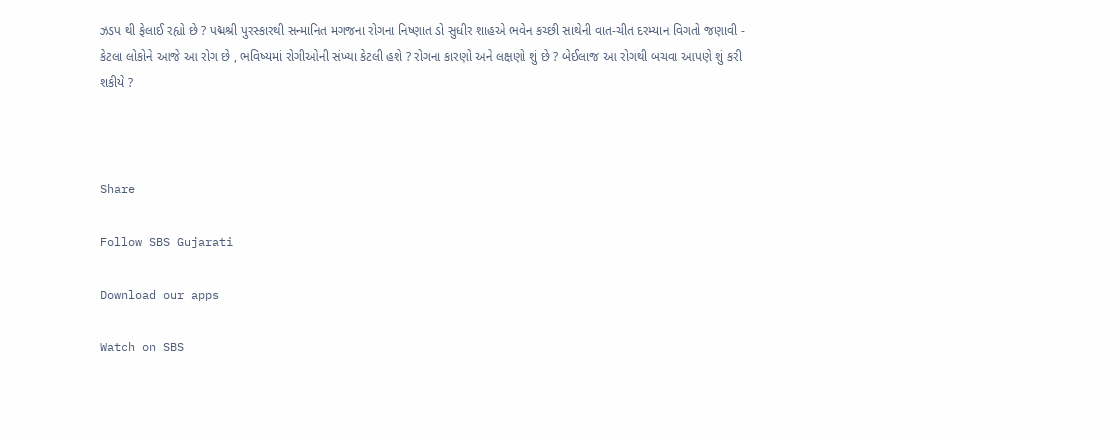ઝડપ થી ફેલાઈ રહ્યો છે ? પદ્મશ્રી પુરસ્કારથી સન્માનિત મગજના રોગના નિષ્ણાત ડો સુધીર શાહએ ભવેન કચ્છી સાથેની વાત-ચીત દરમ્યાન વિગતો જણાવી - કેટલા લોકોને આજે આ રોગ છે , ભવિષ્યમાં રોગીઓની સંખ્યા કેટલી હશે ? રોગના કારણો અને લક્ષણો શું છે ? બેઈલાજ આ રોગથી બચવા આપણે શું કરી શકીયે ?



Share

Follow SBS Gujarati

Download our apps

Watch on SBS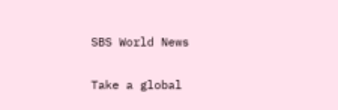SBS World News

Take a global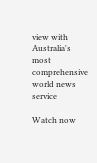view with Australia's most comprehensive world news service

Watch now